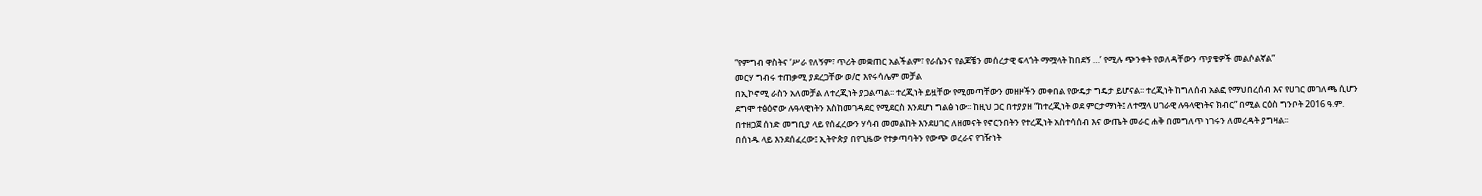“የምግብ ዋስትና ‘ሥራ የለኝም፣ ጥሪት መቋጠር አልችልም፣ የራሴንና የልጆቼን መሰረታዊ ፍላጎት ማሟላት ከበደኝ …’ የሚሉ ጭንቀት የወለዳቸውን ጥያቄዎች መልሶልኛል”
መርሃ ግብሩ ተጠቃሚ ያደረጋቸው ወ/ሮ እየሩሳሌም መቻል
በኢኮኖሚ ራስን አለመቻል ለተረጂነት ያጋልጣል፡፡ ተረጂነት ይዟቸው የሚመጣቸውን መዘዞችን መቀበል የውዴታ ግዴታ ይሆናል፡፡ ተረጂነት ከግለሰብ አልፎ የማህበረሰብ እና የሀገር መገለጫ ሲሆን ደግሞ ተፅዕኖው ሉዓላዊነትን እስከመገዳደር የሚደርስ እንደሆነ ግልፅ ነው፡፡ ከዚህ ጋር በተያያዘ “ከተረጂነት ወደ ምርታማነት፤ ለተሟላ ሀገራዊ ሉዓላዊነትና ክብር” በሚል ርዕስ ግንቦት 2016 ዓ.ም. በተዘጋጀ ሰነድ መግቢያ ላይ የሰፈረውን ሃሳብ መመልከት እንደሀገር ለዘመናት የኖርንበትን የተረጂነት አስተሳሰብ እና ውጤት መራር ሐቅ በመግለጥ ነገሩን ለመረዳት ያግዛል፡፡
በሰነዱ ላይ እንደሰፈረው፤ ኢትዮጵያ በየጊዜው የተቃጣባትን የውጭ ወረራና የገዥነት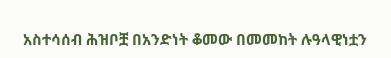አስተሳሰብ ሕዝቦቿ በአንድነት ቆመው በመመከት ሉዓላዊነቷን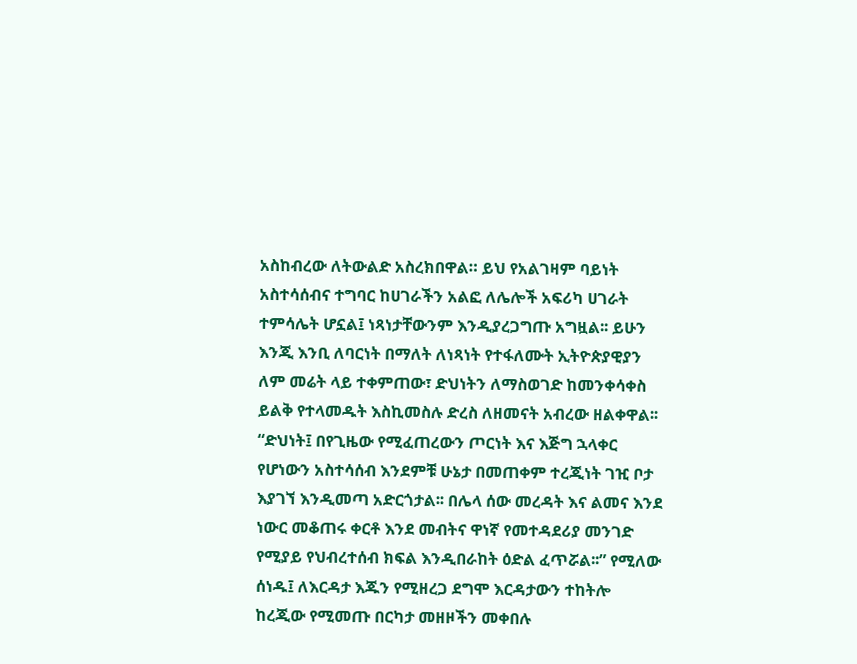አስከብረው ለትውልድ አስረክበዋል። ይህ የአልገዛም ባይነት አስተሳሰብና ተግባር ከሀገራችን አልፎ ለሌሎች አፍሪካ ሀገራት ተምሳሌት ሆኗል፤ ነጻነታቸውንም እንዲያረጋግጡ አግዟል፡፡ ይሁን እንጂ እንቢ ለባርነት በማለት ለነጻነት የተፋለሙት ኢትዮጵያዊያን ለም መሬት ላይ ተቀምጠው፣ ድህነትን ለማስወገድ ከመንቀሳቀስ ይልቅ የተላመዱት እስኪመስሉ ድረስ ለዘመናት አብረው ዘልቀዋል፡፡
“ድህነት፤ በየጊዜው የሚፈጠረውን ጦርነት እና እጅግ ኋላቀር የሆነውን አስተሳሰብ እንደምቹ ሁኔታ በመጠቀም ተረጂነት ገዢ ቦታ እያገኘ እንዲመጣ አድርጎታል፡፡ በሌላ ሰው መረዳት እና ልመና እንደ ነውር መቆጠሩ ቀርቶ እንደ መብትና ዋነኛ የመተዳደሪያ መንገድ የሚያይ የህብረተሰብ ክፍል እንዲበራከት ዕድል ፈጥሯል፡፡” የሚለው ሰነዱ፤ ለእርዳታ እጁን የሚዘረጋ ደግሞ እርዳታውን ተከትሎ ከረጂው የሚመጡ በርካታ መዘዞችን መቀበሉ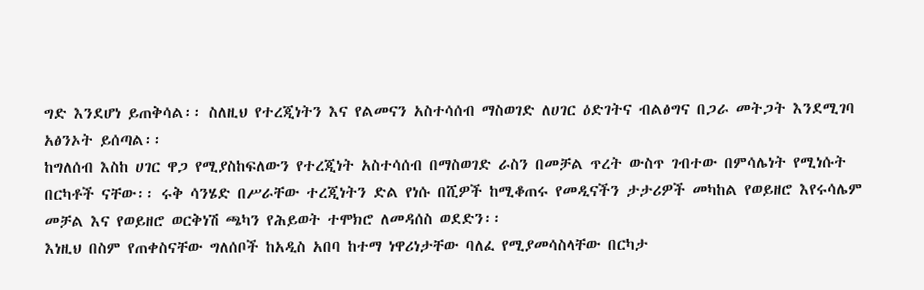ግድ እንደሆነ ይጠቅሳል፡፡ ስለዚህ የተረጂነትን እና የልመናን አስተሳሰብ ማስወገድ ለሀገር ዕድገትና ብልፅግና በጋራ መትጋት እንደሚገባ አፅንኦት ይሰጣል፡፡
ከግለሰብ እስከ ሀገር ዋጋ የሚያስከፍለውን የተረጂነት አስተሳሰብ በማስወገድ ራስን በመቻል ጥረት ውስጥ ገብተው በምሳሌነት የሚነሱት በርካቶች ናቸው፡፡ ሩቅ ሳንሄድ በሥራቸው ተረጂነትን ድል የነሱ በሺዎች ከሚቆጠሩ የመዲናችን ታታሪዎች መካከል የወይዘሮ እየሩሳሌም መቻል እና የወይዘሮ ወርቅነሽ ጫካን የሕይወት ተሞክሮ ለመዳሰስ ወደድን፡፡
እነዚህ በስም የጠቀስናቸው ግለሰቦች ከአዲስ አበባ ከተማ ነዋሪነታቸው ባለፈ የሚያመሳስላቸው በርካታ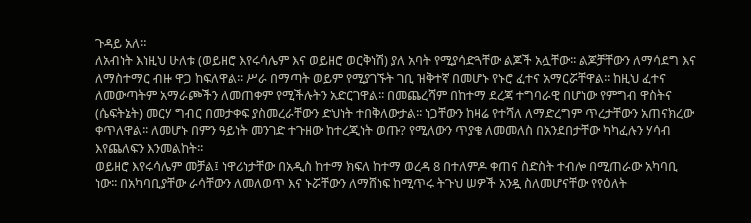ጉዳይ አለ።
ለአብነት እነዚህ ሁለቱ (ወይዘሮ እየሩሳሌም እና ወይዘሮ ወርቅነሽ) ያለ አባት የሚያሳድጓቸው ልጆች አሏቸው፡፡ ልጆቻቸውን ለማሳደግ እና ለማስተማር ብዙ ዋጋ ከፍለዋል፡፡ ሥራ በማጣት ወይም የሚያገኙት ገቢ ዝቅተኛ በመሆኑ የኑሮ ፈተና አማርሯቸዋል፡፡ ከዚህ ፈተና ለመውጣትም አማራጮችን ለመጠቀም የሚችሉትን አድርገዋል፡፡ በመጨረሻም በከተማ ደረጃ ተግባራዊ በሆነው የምግብ ዋስትና (ሴፍትኔት) መርሃ ግብር በመታቀፍ ያስመረራቸውን ድህነት ተበቅለውታል፡፡ ነጋቸውን ከዛሬ የተሻለ ለማድረግም ጥረታቸውን አጠናክረው ቀጥለዋል፡፡ ለመሆኑ በምን ዓይነት መንገድ ተጉዘው ከተረጂነት ወጡ? የሚለውን ጥያቄ ለመመለስ በአንደበታቸው ካካፈሉን ሃሳብ እየጨለፍን እንመልከት፡፡
ወይዘሮ እየሩሳሌም መቻል፤ ነዋሪነታቸው በአዲስ ከተማ ክፍለ ከተማ ወረዳ 8 በተለምዶ ቀጠና ስድስት ተብሎ በሚጠራው አካባቢ ነው፡፡ በአካባቢያቸው ራሳቸውን ለመለወጥ እና ኑሯቸውን ለማሸነፍ ከሚጥሩ ትጉህ ሠዎች አንዷ ስለመሆናቸው የየዕለት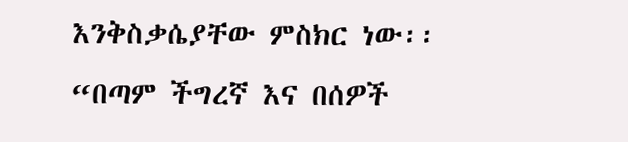እንቅስቃሴያቸው ምስክር ነው፡፡ “በጣም ችግረኛ እና በሰዎች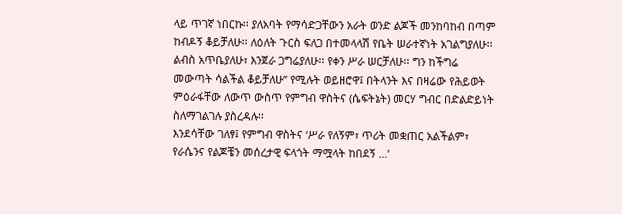ላይ ጥገኛ ነበርኩ፡፡ ያለአባት የማሳድጋቸውን አራት ወንድ ልጆች መንከባከብ በጣም ከብዶኝ ቆይቻለሁ፡፡ ለዕለት ጉርስ ፍለጋ በተመላላሽ የቤት ሠራተኛነት አገልግያለሁ፡፡ ልብስ አጥቤያለሁ፣ እንጀራ ጋግሬያለሁ፡፡ የቀን ሥራ ሠርቻለሁ፡፡ ግን ከችግሬ መውጣት ሳልችል ቆይቻለሁ” የሚሉት ወይዘሮዋ፤ በትላንት እና በዛሬው የሕይወት ምዕራፋቸው ለውጥ ውስጥ የምግብ ዋስትና (ሴፍትኔት) መርሃ ግብር በድልድይነት ስለማገልገሉ ያስረዳሉ፡፡
እንደሳቸው ገለፃ፤ የምግብ ዋስትና ‘ሥራ የለኝም፣ ጥሪት መቋጠር አልችልም፣ የራሴንና የልጆቼን መሰረታዊ ፍላጎት ማሟላት ከበደኝ …’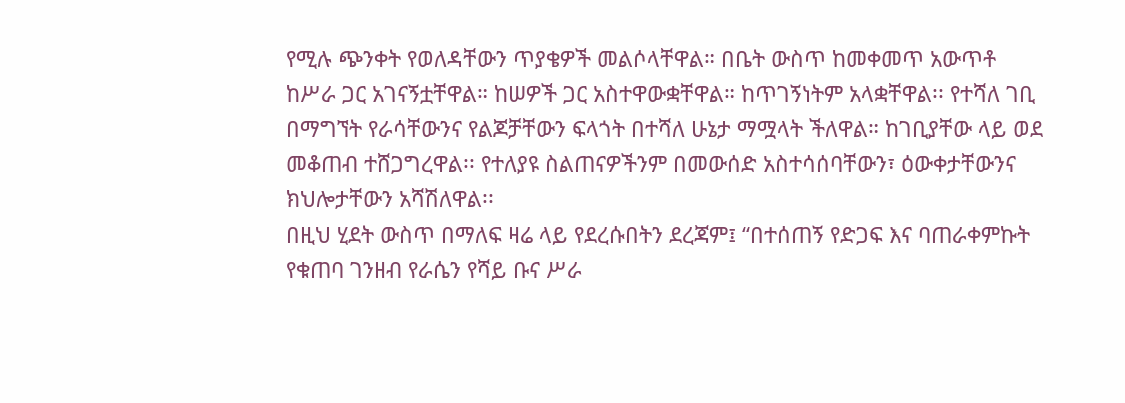የሚሉ ጭንቀት የወለዳቸውን ጥያቄዎች መልሶላቸዋል። በቤት ውስጥ ከመቀመጥ አውጥቶ ከሥራ ጋር አገናኝቷቸዋል። ከሠዎች ጋር አስተዋውቋቸዋል። ከጥገኝነትም አላቋቸዋል፡፡ የተሻለ ገቢ በማግኘት የራሳቸውንና የልጆቻቸውን ፍላጎት በተሻለ ሁኔታ ማሟላት ችለዋል። ከገቢያቸው ላይ ወደ መቆጠብ ተሸጋግረዋል፡፡ የተለያዩ ስልጠናዎችንም በመውሰድ አስተሳሰባቸውን፣ ዕውቀታቸውንና ክህሎታቸውን አሻሽለዋል፡፡
በዚህ ሂደት ውስጥ በማለፍ ዛሬ ላይ የደረሱበትን ደረጃም፤ “በተሰጠኝ የድጋፍ እና ባጠራቀምኩት የቁጠባ ገንዘብ የራሴን የሻይ ቡና ሥራ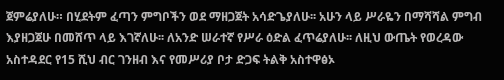ጀምሬያለሁ። በሂደትም ፈጣን ምግቦችን ወደ ማዘጋጀት አሳድጌያለሁ፡፡ አሁን ላይ ሥራዬን በማሻሻል ምግብ እያዘጋጀሁ በመሸጥ ላይ እገኛለሁ፡፡ ለአንድ ሠራተኛ የሥራ ዕድል ፈጥሬያለሁ፡፡ ለዚህ ውጤት የወረዳው አስተዳደር የ15 ሺህ ብር ገንዘብ እና የመሥሪያ ቦታ ድጋፍ ትልቅ አስተዋፅኦ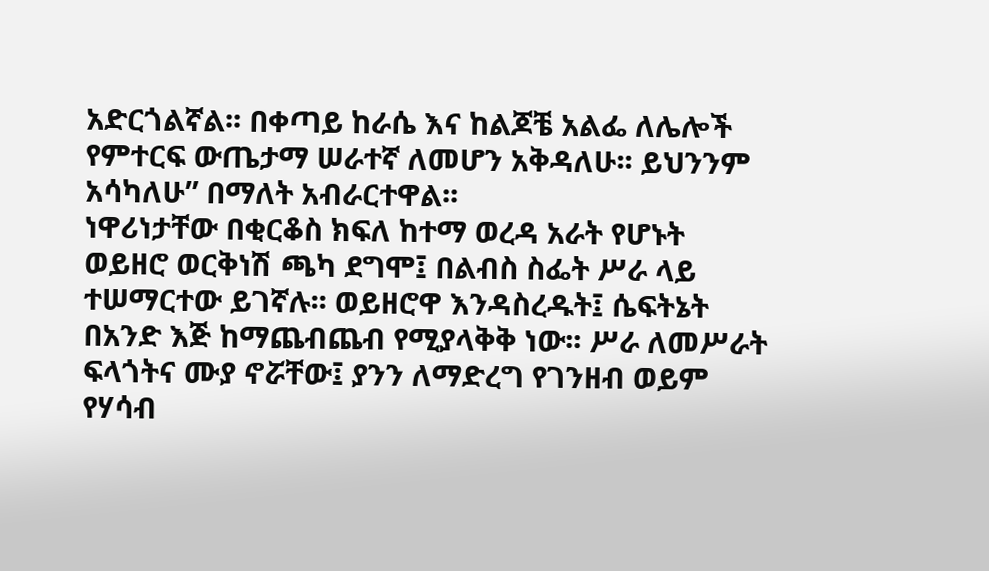አድርጎልኛል፡፡ በቀጣይ ከራሴ እና ከልጆቼ አልፌ ለሌሎች የምተርፍ ውጤታማ ሠራተኛ ለመሆን አቅዳለሁ፡፡ ይህንንም አሳካለሁ” በማለት አብራርተዋል፡፡
ነዋሪነታቸው በቂርቆስ ክፍለ ከተማ ወረዳ አራት የሆኑት ወይዘሮ ወርቅነሽ ጫካ ደግሞ፤ በልብስ ስፌት ሥራ ላይ ተሠማርተው ይገኛሉ፡፡ ወይዘሮዋ እንዳስረዱት፤ ሴፍትኔት በአንድ እጅ ከማጨብጨብ የሚያላቅቅ ነው፡፡ ሥራ ለመሥራት ፍላጎትና ሙያ ኖሯቸው፤ ያንን ለማድረግ የገንዘብ ወይም የሃሳብ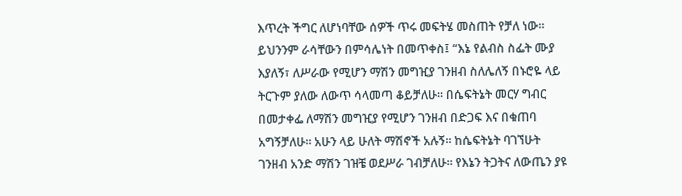እጥረት ችግር ለሆነባቸው ሰዎች ጥሩ መፍትሄ መስጠት የቻለ ነው፡፡
ይህንንም ራሳቸውን በምሳሌነት በመጥቀስ፤ “እኔ የልብስ ስፌት ሙያ እያለኝ፣ ለሥራው የሚሆን ማሽን መግዢያ ገንዘብ ስለሌለኝ በኑሮዬ ላይ ትርጉም ያለው ለውጥ ሳላመጣ ቆይቻለሁ። በሴፍትኔት መርሃ ግብር በመታቀፌ ለማሽን መግዢያ የሚሆን ገንዘብ በድጋፍ እና በቁጠባ አግኝቻለሁ። አሁን ላይ ሁለት ማሽኖች አሉኝ፡፡ ከሴፍትኔት ባገኘሁት ገንዘብ አንድ ማሽን ገዝቼ ወደሥራ ገብቻለሁ፡፡ የእኔን ትጋትና ለውጤን ያዩ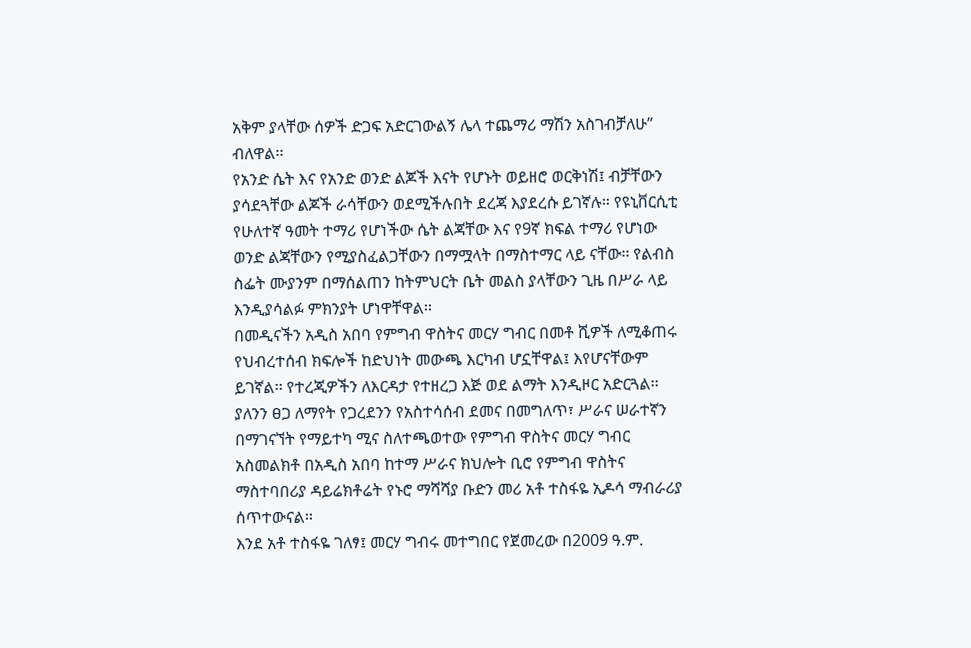አቅም ያላቸው ሰዎች ድጋፍ አድርገውልኝ ሌላ ተጨማሪ ማሽን አስገብቻለሁ” ብለዋል፡፡
የአንድ ሴት እና የአንድ ወንድ ልጆች እናት የሆኑት ወይዘሮ ወርቅነሽ፤ ብቻቸውን ያሳደጓቸው ልጆች ራሳቸውን ወደሚችሉበት ደረጃ እያደረሱ ይገኛሉ። የዩኒቨርሲቲ የሁለተኛ ዓመት ተማሪ የሆነችው ሴት ልጃቸው እና የ9ኛ ክፍል ተማሪ የሆነው ወንድ ልጃቸውን የሚያስፈልጋቸውን በማሟላት በማስተማር ላይ ናቸው፡፡ የልብስ ስፌት ሙያንም በማሰልጠን ከትምህርት ቤት መልስ ያላቸውን ጊዜ በሥራ ላይ እንዲያሳልፉ ምክንያት ሆነዋቸዋል፡፡
በመዲናችን አዲስ አበባ የምግብ ዋስትና መርሃ ግብር በመቶ ሺዎች ለሚቆጠሩ የህብረተሰብ ክፍሎች ከድህነት መውጫ እርካብ ሆኗቸዋል፤ እየሆናቸውም ይገኛል፡፡ የተረጂዎችን ለእርዳታ የተዘረጋ እጅ ወደ ልማት እንዲዞር አድርጓል፡፡ ያለንን ፀጋ ለማየት የጋረደንን የአስተሳሰብ ደመና በመግለጥ፣ ሥራና ሠራተኛን በማገናኘት የማይተካ ሚና ስለተጫወተው የምግብ ዋስትና መርሃ ግብር አስመልክቶ በአዲስ አበባ ከተማ ሥራና ክህሎት ቢሮ የምግብ ዋስትና ማስተባበሪያ ዳይሬክቶሬት የኑሮ ማሻሻያ ቡድን መሪ አቶ ተስፋዬ ኢዶሳ ማብራሪያ ሰጥተውናል፡፡
እንደ አቶ ተስፋዬ ገለፃ፤ መርሃ ግብሩ መተግበር የጀመረው በ2009 ዓ.ም.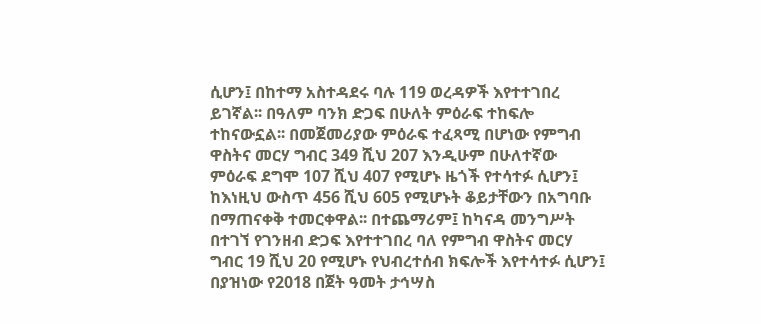ሲሆን፤ በከተማ አስተዳደሩ ባሉ 119 ወረዳዎች እየተተገበረ ይገኛል፡፡ በዓለም ባንክ ድጋፍ በሁለት ምዕራፍ ተከፍሎ ተከናውኗል፡፡ በመጀመሪያው ምዕራፍ ተፈጻሚ በሆነው የምግብ ዋስትና መርሃ ግብር 349 ሺህ 207 እንዲሁም በሁለተኛው ምዕራፍ ደግሞ 107 ሺህ 407 የሚሆኑ ዜጎች የተሳተፉ ሲሆን፤ ከእነዚህ ውስጥ 456 ሺህ 605 የሚሆኑት ቆይታቸውን በአግባቡ በማጠናቀቅ ተመርቀዋል፡፡ በተጨማሪም፤ ከካናዳ መንግሥት በተገኘ የገንዘብ ድጋፍ እየተተገበረ ባለ የምግብ ዋስትና መርሃ ግብር 19 ሺህ 20 የሚሆኑ የህብረተሰብ ክፍሎች እየተሳተፉ ሲሆን፤ በያዝነው የ2018 በጀት ዓመት ታኅሣስ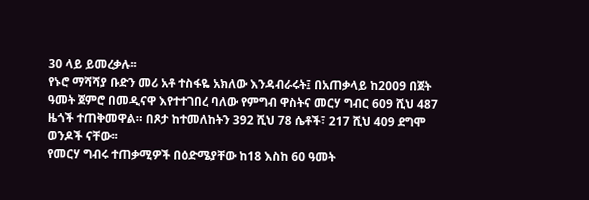30 ላይ ይመረቃሉ፡፡
የኑሮ ማሻሻያ ቡድን መሪ አቶ ተስፋዬ አክለው እንዳብራሩት፤ በአጠቃላይ ከ2009 በጀት ዓመት ጀምሮ በመዲናዋ እየተተገበረ ባለው የምግብ ዋስትና መርሃ ግብር 609 ሺህ 487 ዜጎች ተጠቅመዋል። በጾታ ከተመለከትን 392 ሺህ 78 ሴቶች፣ 217 ሺህ 409 ደግሞ ወንዶች ናቸው፡፡
የመርሃ ግብሩ ተጠቃሚዎች በዕድሜያቸው ከ18 እስከ 60 ዓመት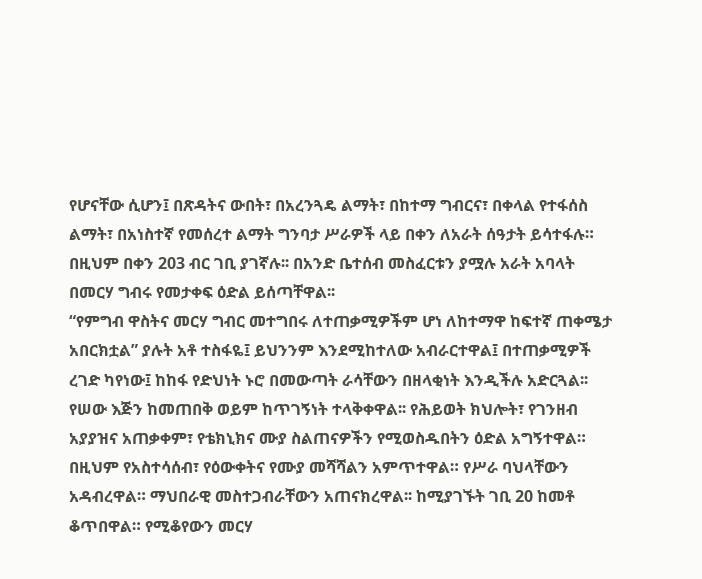የሆናቸው ሲሆን፤ በጽዳትና ውበት፣ በአረንጓዴ ልማት፣ በከተማ ግብርና፣ በቀላል የተፋሰስ ልማት፣ በአነስተኛ የመሰረተ ልማት ግንባታ ሥራዎች ላይ በቀን ለአራት ሰዓታት ይሳተፋሉ። በዚህም በቀን 203 ብር ገቢ ያገኛሉ፡፡ በአንድ ቤተሰብ መስፈርቱን ያሟሉ አራት አባላት በመርሃ ግብሩ የመታቀፍ ዕድል ይሰጣቸዋል፡፡
“የምግብ ዋስትና መርሃ ግብር መተግበሩ ለተጠቃሚዎችም ሆነ ለከተማዋ ከፍተኛ ጠቀሜታ አበርክቷል” ያሉት አቶ ተስፋዬ፤ ይህንንም እንደሚከተለው አብራርተዋል፤ በተጠቃሚዎች ረገድ ካየነው፤ ከከፋ የድህነት ኑሮ በመውጣት ራሳቸውን በዘላቂነት እንዲችሉ አድርጓል፡፡ የሠው እጅን ከመጠበቅ ወይም ከጥገኝነት ተላቅቀዋል፡፡ የሕይወት ክህሎት፣ የገንዘብ አያያዝና አጠቃቀም፣ የቴክኒክና ሙያ ስልጠናዎችን የሚወስዱበትን ዕድል አግኝተዋል። በዚህም የአስተሳሰብ፣ የዕውቀትና የሙያ መሻሻልን አምጥተዋል። የሥራ ባህላቸውን አዳብረዋል። ማህበራዊ መስተጋብራቸውን አጠናክረዋል፡፡ ከሚያገኙት ገቢ 20 ከመቶ ቆጥበዋል። የሚቆየውን መርሃ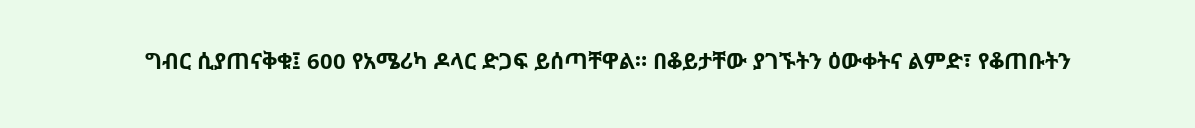ግብር ሲያጠናቅቁ፤ 600 የአሜሪካ ዶላር ድጋፍ ይሰጣቸዋል። በቆይታቸው ያገኙትን ዕውቀትና ልምድ፣ የቆጠቡትን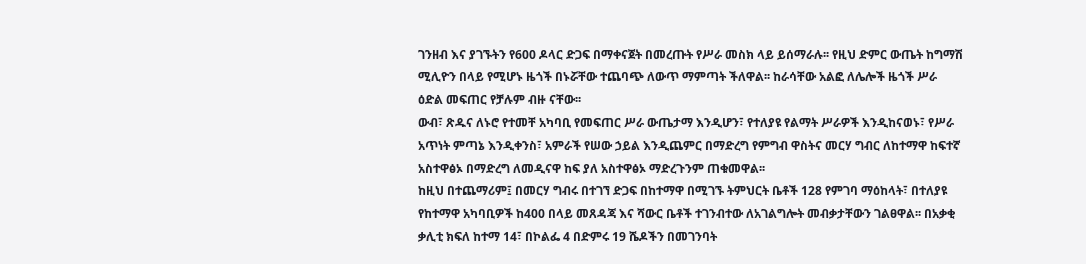ገንዘብ እና ያገኙትን የ600 ዶላር ድጋፍ በማቀናጀት በመረጡት የሥራ መስክ ላይ ይሰማራሉ፡፡ የዚህ ድምር ውጤት ከግማሽ ሚሊዮን በላይ የሚሆኑ ዜጎች በኑሯቸው ተጨባጭ ለውጥ ማምጣት ችለዋል፡፡ ከራሳቸው አልፎ ለሌሎች ዜጎች ሥራ ዕድል መፍጠር የቻሉም ብዙ ናቸው፡፡
ውብ፣ ጽዱና ለኑሮ የተመቸ አካባቢ የመፍጠር ሥራ ውጤታማ እንዲሆን፣ የተለያዩ የልማት ሥራዎች እንዲከናወኑ፣ የሥራ አጥነት ምጣኔ እንዲቀንስ፣ አምራች የሠው ኃይል እንዲጨምር በማድረግ የምግብ ዋስትና መርሃ ግብር ለከተማዋ ከፍተኛ አስተዋፅኦ በማድረግ ለመዲናዋ ከፍ ያለ አስተዋፅኦ ማድረጉንም ጠቁመዋል፡፡
ከዚህ በተጨማሪም፤ በመርሃ ግብሩ በተገኘ ድጋፍ በከተማዋ በሚገኙ ትምህርት ቤቶች 128 የምገባ ማዕከላት፣ በተለያዩ የከተማዋ አካባቢዎች ከ400 በላይ መጸዳጃ እና ሻውር ቤቶች ተገንብተው ለአገልግሎት መብቃታቸውን ገልፀዋል፡፡ በአቃቂ ቃሊቲ ክፍለ ከተማ 14፣ በኮልፌ 4 በድምሩ 19 ሼዶችን በመገንባት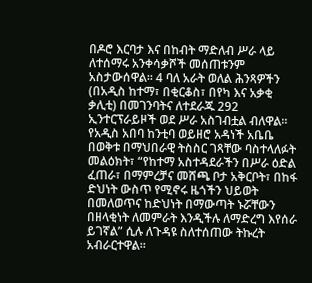በዶሮ እርባታ እና በከብት ማድለብ ሥራ ላይ ለተሰማሩ አንቀሳቃሾች መሰጠቱንም አስታውሰዋል፡፡ 4 ባለ አራት ወለል ሕንጻዎችን (በአዲስ ከተማ፣ በቂርቆስ፣ በየካ እና አቃቂ ቃሊቲ) በመገንባትና ለተደራጁ 292 ኢንተርፕራይዞች ወደ ሥራ አስገብቷል ብለዋል፡፡
የአዲስ አበባ ከንቲባ ወይዘሮ አዳነች አቤቤ በወቅቱ በማህበራዊ ትስስር ገጻቸው ባስተላለፉት መልዕክት፣ “የከተማ አስተዳደራችን በሥራ ዕድል ፈጠራ፣ በማምረቻና መሸጫ ቦታ አቅርቦት፣ በከፋ ድህነት ውስጥ የሚኖሩ ዜጎችን ህይወት በመለወጥና ከድህነት በማውጣት ኑሯቸውን በዘላቂነት ለመምራት እንዲችሉ ለማድረግ እየሰራ ይገኛል” ሲሉ ለጉዳዩ ስለተሰጠው ትኩረት አብራርተዋል።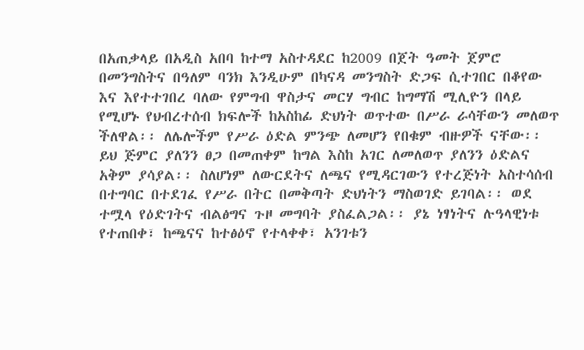በአጠቃላይ በአዲስ አበባ ከተማ አስተዳደር ከ2009 በጀት ዓመት ጀምሮ በመንግስትና በዓለም ባንክ እንዲሁም በካናዳ መንግስት ድጋፍ ሲተገበር በቆየው እና እየተተገበረ ባለው የምግብ ዋስታና መርሃ ግብር ከግማሽ ሚሊዮን በላይ የሚሆኑ የህብረተሰብ ክፍሎች ከአስከፊ ድህነት ወጥተው በሥራ ራሳቸውን መለወጥ ችለዋል፡፡ ለሌሎችም የሥራ ዕድል ምንጭ ለመሆን የበቁም ብዙዎች ናቸው፡፡ ይህ ጅምር ያለንን ፀጋ በመጠቀም ከግል እስከ አገር ለመለወጥ ያለንን ዕድልና አቅም ያሳያል፡፡ ስለሆነም ለውርደትና ለጫና የሚዳርገውን የተረጅነት አስተሳሰብ በተግባር በተደገፈ የሥራ በትር በመቅጣት ድህነትን ማስወገድ ይገባል፡፡ ወደ ተሟላ የዕድገትና ብልፅግና ጉዞ መግባት ያስፈልጋል፡፡ ያኔ ነፃነትና ሉዓላዊነቱ የተጠበቀ፣ ከጫናና ከተፅዕኖ የተላቀቀ፣ አንገቱን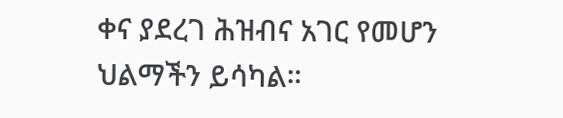ቀና ያደረገ ሕዝብና አገር የመሆን ህልማችን ይሳካል።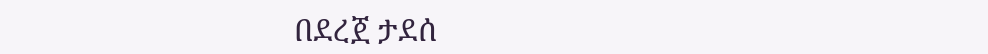በደረጀ ታደሰ